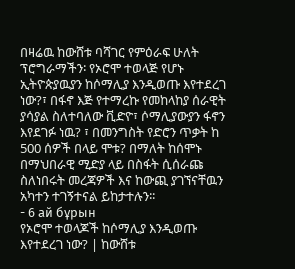በዛሬዉ ከውሸቱ ባሻገር የምዕራፍ ሁለት ፕሮግራማችን፡ የኦሮሞ ተወላጅ የሆኑ ኢትዮጵያዉያን ከሶማሊያ እንዲወጡ እየተደረገ ነው?፣ በፋኖ እጅ የተማረኩ የመከላከያ ሰራዊት ያሳያል ስለተባለው ቪድዮ፣ ሶማሊያውያን ፋኖን እየደገፉ ነዉ? ፣ በመንግስት የድሮን ጥቃት ከ 500 ሰዎች በላይ ሞቱ? በማለት ከሰሞኑ በማህበራዊ ሚድያ ላይ በስፋት ሲሰራጩ ስለነበሩት መረጃዎች እና ከውጪ ያገኘናቸዉን አካተን ተገኝተናል ይከታተሉን፡፡
- 6 ай бұрын
የኦሮሞ ተወላጆች ከሶማሊያ እንዲወጡ እየተደረገ ነው? | ከውሸቱ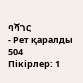ባሻገር
- Рет қаралды 504
Пікірлер: 1